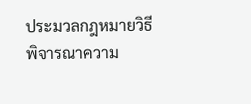ประมวลกฎหมายวิธีพิจารณาความ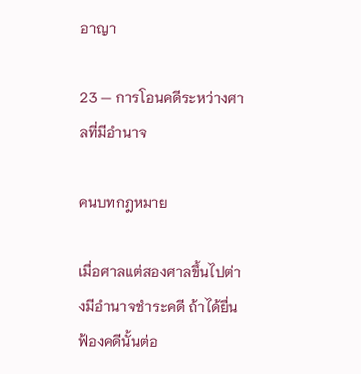อาญา

23 — การโอนคดีระหว่างศาลที่มีอำนาจ

คนบทกฎหมาย

เมื่อศาลแต่สองศาลขึ้นไปต่างมีอำนาจชำระคดี ถ้าได้ยื่นฟ้องคดีนั้นต่อ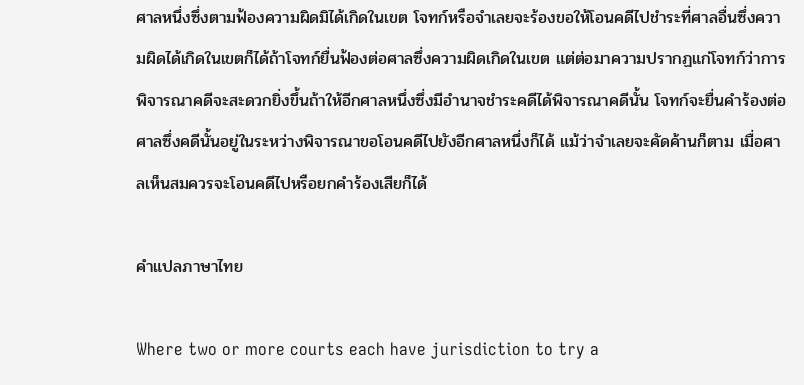ศาลหนึ่งซึ่งตามฟ้องความผิดมิได้เกิดในเขต โจทก์หรือจำเลยจะร้องขอให้โอนคดีไปชำระที่ศาลอื่นซึ่งความผิดได้เกิดในเขตก็ได้ถ้าโจทก์ยื่นฟ้องต่อศาลซึ่งความผิดเกิดในเขต แต่ต่อมาความปรากฏแก่โจทก์ว่าการพิจารณาคดีจะสะดวกยิ่งขึ้นถ้าให้อีกศาลหนึ่งซึ่งมีอำนาจชำระคดีได้พิจารณาคดีนั้น โจทก์จะยื่นคำร้องต่อศาลซึ่งคดีนั้นอยู่ในระหว่างพิจารณาขอโอนคดีไปยังอีกศาลหนึ่งก็ได้ แม้ว่าจำเลยจะคัดค้านก็ตาม เมื่อศาลเห็นสมควรจะโอนคดีไปหรือยกคำร้องเสียก็ได้

คำแปลภาษาไทย

Where two or more courts each have jurisdiction to try a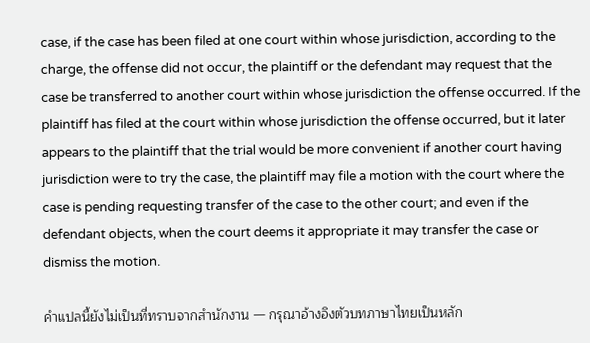case, if the case has been filed at one court within whose jurisdiction, according to the charge, the offense did not occur, the plaintiff or the defendant may request that the case be transferred to another court within whose jurisdiction the offense occurred. If the plaintiff has filed at the court within whose jurisdiction the offense occurred, but it later appears to the plaintiff that the trial would be more convenient if another court having jurisdiction were to try the case, the plaintiff may file a motion with the court where the case is pending requesting transfer of the case to the other court; and even if the defendant objects, when the court deems it appropriate it may transfer the case or dismiss the motion.

คำแปลนี้ยังไม่เป็นที่ทราบจากสำนักงาน — กรุณาอ้างอิงตัวบทภาษาไทยเป็นหลัก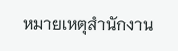หมายเหตุสำนักงาน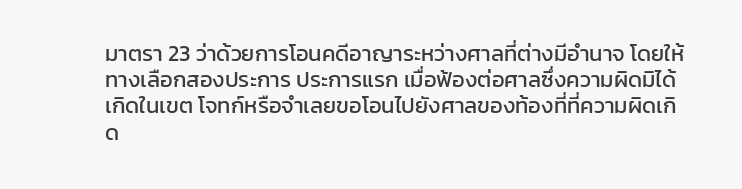มาตรา 23 ว่าด้วยการโอนคดีอาญาระหว่างศาลที่ต่างมีอำนาจ โดยให้ทางเลือกสองประการ ประการแรก เมื่อฟ้องต่อศาลซึ่งความผิดมิได้เกิดในเขต โจทก์หรือจำเลยขอโอนไปยังศาลของท้องที่ที่ความผิดเกิด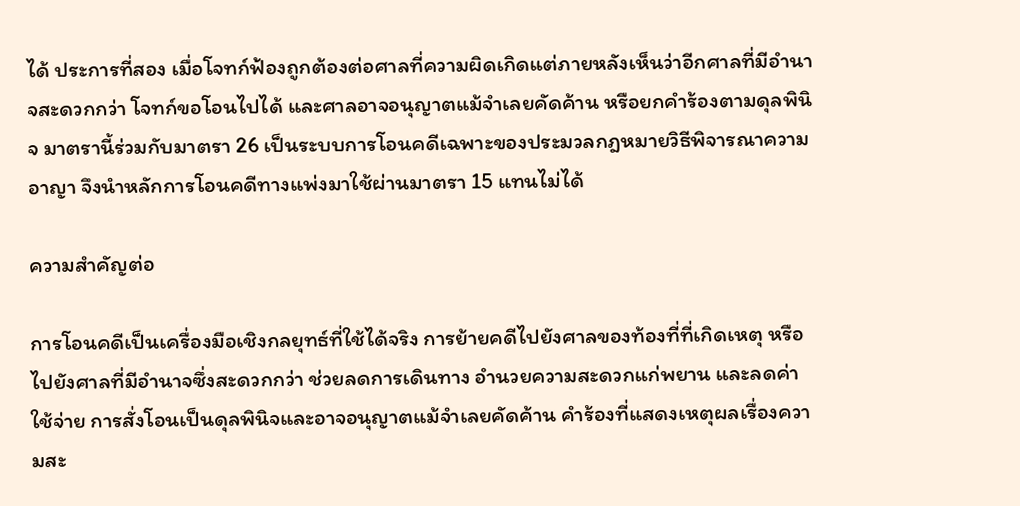ได้ ประการที่สอง เมื่อโจทก์ฟ้องถูกต้องต่อศาลที่ความผิดเกิดแต่ภายหลังเห็นว่าอีกศาลที่มีอำนาจสะดวกกว่า โจทก์ขอโอนไปได้ และศาลอาจอนุญาตแม้จำเลยคัดค้าน หรือยกคำร้องตามดุลพินิจ มาตรานี้ร่วมกับมาตรา 26 เป็นระบบการโอนคดีเฉพาะของประมวลกฎหมายวิธีพิจารณาความอาญา จึงนำหลักการโอนคดีทางแพ่งมาใช้ผ่านมาตรา 15 แทนไม่ได้

ความสำคัญต่อ

การโอนคดีเป็นเครื่องมือเชิงกลยุทธ์ที่ใช้ได้จริง การย้ายคดีไปยังศาลของท้องที่ที่เกิดเหตุ หรือไปยังศาลที่มีอำนาจซึ่งสะดวกกว่า ช่วยลดการเดินทาง อำนวยความสะดวกแก่พยาน และลดค่าใช้จ่าย การสั่งโอนเป็นดุลพินิจและอาจอนุญาตแม้จำเลยคัดค้าน คำร้องที่แสดงเหตุผลเรื่องความสะ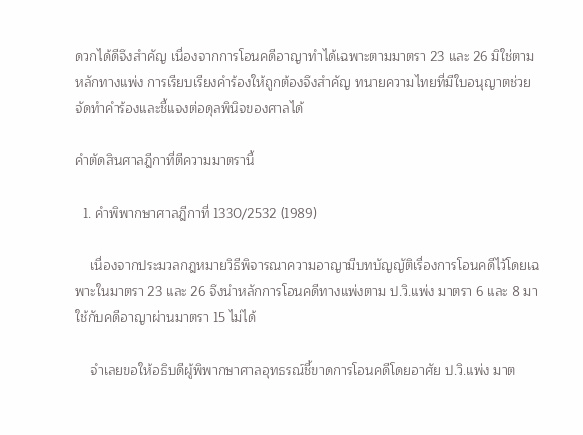ดวกได้ดีจึงสำคัญ เนื่องจากการโอนคดีอาญาทำได้เฉพาะตามมาตรา 23 และ 26 มิใช่ตามหลักทางแพ่ง การเรียบเรียงคำร้องให้ถูกต้องจึงสำคัญ ทนายความไทยที่มีใบอนุญาตช่วยจัดทำคำร้องและชี้แจงต่อดุลพินิจของศาลได้

คำตัดสินศาลฎีกาที่ตีความมาตรานี้

  1. คำพิพากษาศาลฎีกาที่ 1330/2532 (1989)

    เนื่องจากประมวลกฎหมายวิธีพิจารณาความอาญามีบทบัญญัติเรื่องการโอนคดีไว้โดยเฉพาะในมาตรา 23 และ 26 จึงนำหลักการโอนคดีทางแพ่งตาม ป.วิ.แพ่ง มาตรา 6 และ 8 มาใช้กับคดีอาญาผ่านมาตรา 15 ไม่ได้

    จำเลยขอให้อธิบดีผู้พิพากษาศาลอุทธรณ์ชี้ขาดการโอนคดีโดยอาศัย ป.วิ.แพ่ง มาต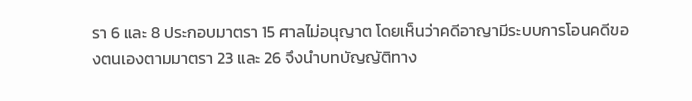รา 6 และ 8 ประกอบมาตรา 15 ศาลไม่อนุญาต โดยเห็นว่าคดีอาญามีระบบการโอนคดีของตนเองตามมาตรา 23 และ 26 จึงนำบทบัญญัติทาง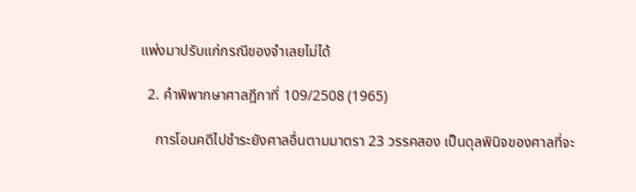แพ่งมาปรับแก่กรณีของจำเลยไม่ได้

  2. คำพิพากษาศาลฎีกาที่ 109/2508 (1965)

    การโอนคดีไปชำระยังศาลอื่นตามมาตรา 23 วรรคสอง เป็นดุลพินิจของศาลที่จะ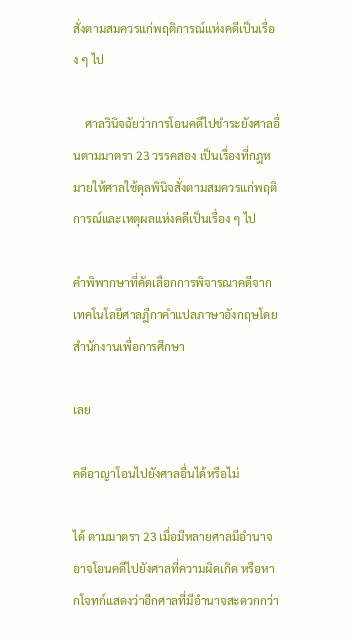สั่งตามสมควรแก่พฤติการณ์แห่งคดีเป็นเรื่อง ๆ ไป

    ศาลวินิจฉัยว่าการโอนคดีไปชำระยังศาลอื่นตามมาตรา 23 วรรคสอง เป็นเรื่องที่กฎหมายให้ศาลใช้ดุลพินิจสั่งตามสมควรแก่พฤติการณ์และเหตุผลแห่งคดีเป็นเรื่อง ๆ ไป

คำพิพากษาที่คัดเลือกการพิจารณาคดีจากเทคโนโลยีศาลฎีกาคำแปลภาษาอังกฤษโดยสำนักงานเพื่อการศึกษา

เลย

คดีอาญาโอนไปยังศาลอื่นได้หรือไม่

ได้ ตามมาตรา 23 เมื่อมีหลายศาลมีอำนาจ อาจโอนคดีไปยังศาลที่ความผิดเกิด หรือหากโจทก์แสดงว่าอีกศาลที่มีอำนาจสะดวกกว่า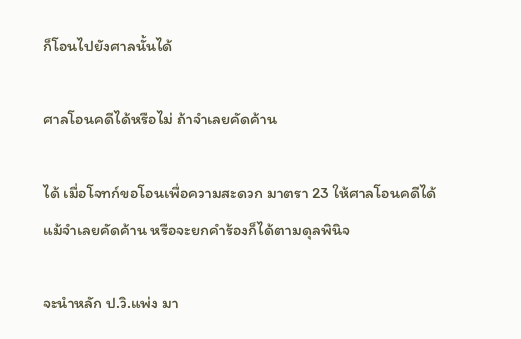ก็โอนไปยังศาลนั้นได้

ศาลโอนคดีได้หรือไม่ ถ้าจำเลยคัดค้าน

ได้ เมื่อโจทก์ขอโอนเพื่อความสะดวก มาตรา 23 ให้ศาลโอนคดีได้แม้จำเลยคัดค้าน หรือจะยกคำร้องก็ได้ตามดุลพินิจ

จะนำหลัก ป.วิ.แพ่ง มา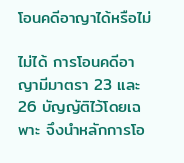โอนคดีอาญาได้หรือไม่

ไม่ได้ การโอนคดีอาญามีมาตรา 23 และ 26 บัญญัติไว้โดยเฉพาะ จึงนำหลักการโอ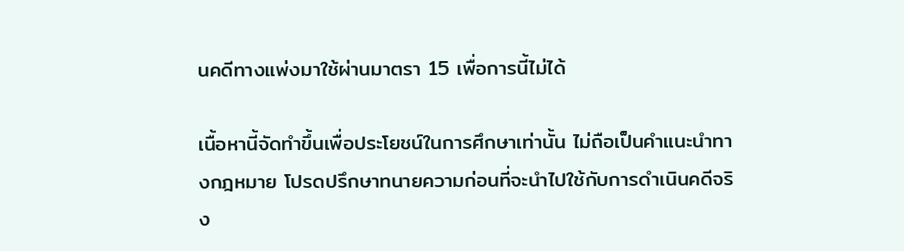นคดีทางแพ่งมาใช้ผ่านมาตรา 15 เพื่อการนี้ไม่ได้

เนื้อหานี้จัดทำขึ้นเพื่อประโยชน์ในการศึกษาเท่านั้น ไม่ถือเป็นคำแนะนำทางกฎหมาย โปรดปรึกษาทนายความก่อนที่จะนำไปใช้กับการดำเนินคดีจริง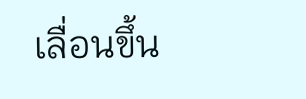เลื่อนขึ้น